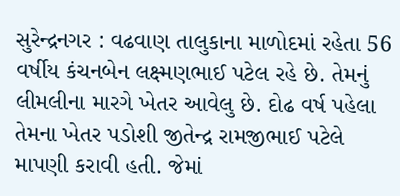સુરેન્દ્રનગર : વઢવાણ તાલુકાના માળોદમાં રહેતા 56 વર્ષીય કંચનબેન લક્ષ્મણભાઈ પટેલ રહે છે. તેમનું લીમલીના મારગે ખેતર આવેલુ છે. દોઢ વર્ષ પહેલા તેમના ખેતર પડોશી જીતેન્દ્ર રામજીભાઈ પટેલે માપણી કરાવી હતી. જેમાં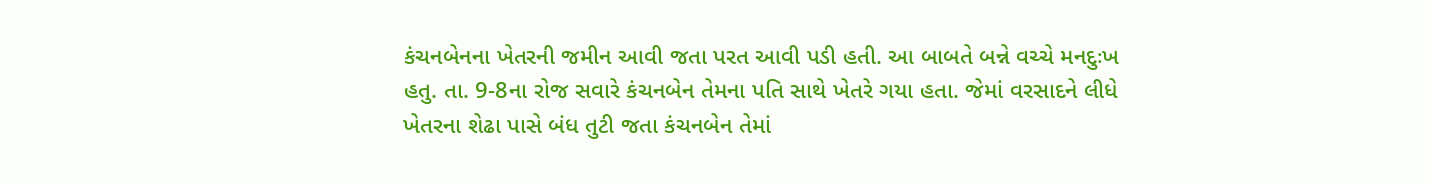કંચનબેનના ખેતરની જમીન આવી જતા પરત આવી પડી હતી. આ બાબતે બન્ને વચ્ચે મનદુઃખ હતુ. તા. 9-8ના રોજ સવારે કંચનબેન તેમના પતિ સાથે ખેતરે ગયા હતા. જેમાં વરસાદને લીધે ખેતરના શેઢા પાસે બંધ તુટી જતા કંચનબેન તેમાં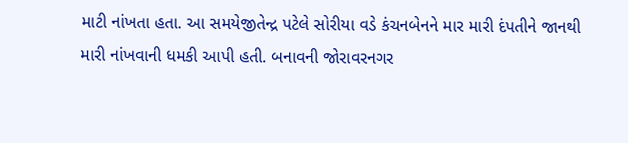માટી નાંખતા હતા. આ સમયેજીતેન્દ્ર પટેલે સોરીયા વડે કંચનબેનને માર મારી દંપતીને જાનથી મારી નાંખવાની ધમકી આપી હતી. બનાવની જોરાવરનગર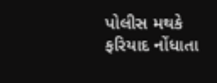પોલીસ મથકે ફરિયાદ નોંધાતા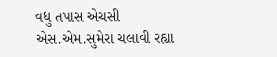વધુ તપાસ એચસી એસ.એમ.સુમેરા ચલાવી રહ્યા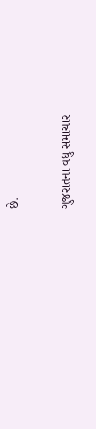છે.

ગુજરાતના વધુ સમાચાર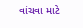વાંચવા માટે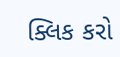ક્લિક કરો